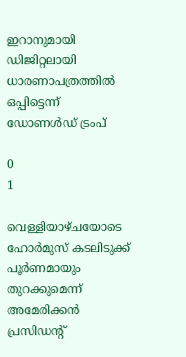ഇറാനുമായി ഡിജിറ്റലായി ധാരണാപത്രത്തില്‍ ഒപ്പിട്ടെന്ന് ഡോണള്‍ഡ് ട്രംപ്

0
1

വെള്ളിയാഴ്ചയോടെ ഹോര്‍മുസ് കടലിടുക്ക് പൂര്‍ണമായും തുറക്കുമെന്ന് അമേരിക്കന്‍ പ്രസിഡന്റ്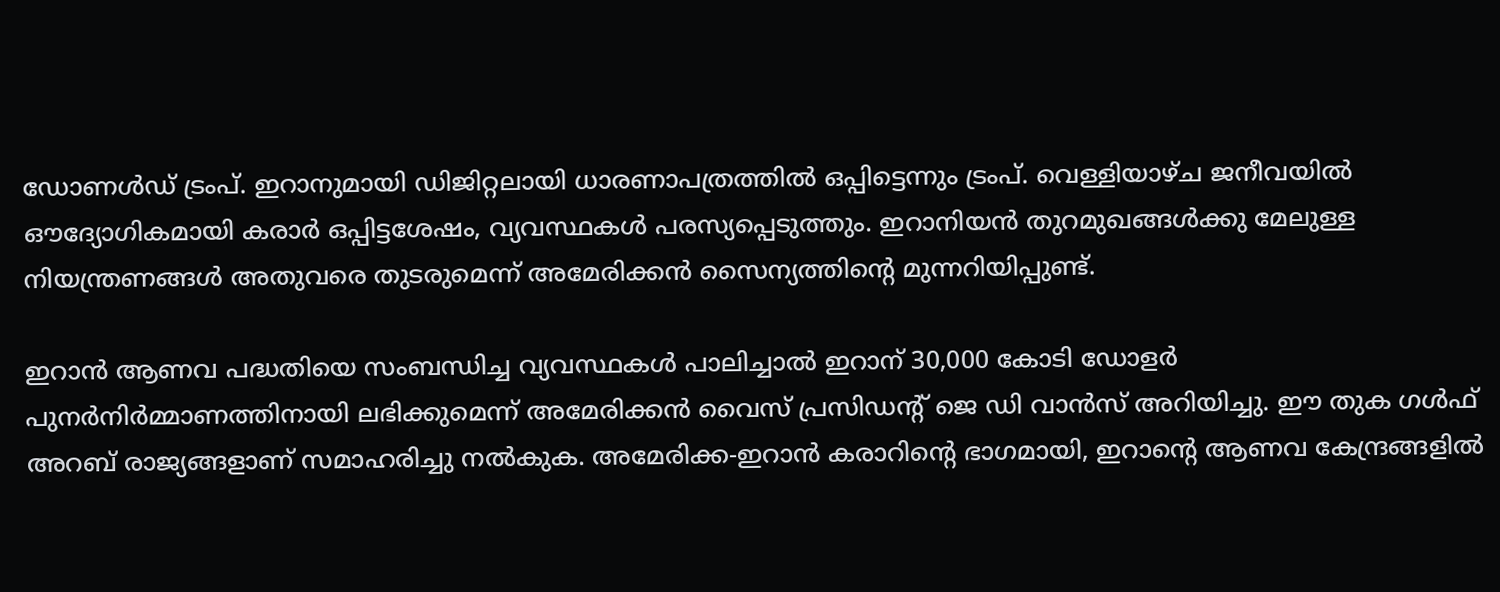ഡോണള്‍ഡ് ട്രംപ്. ഇറാനുമായി ഡിജിറ്റലായി ധാരണാപത്രത്തില്‍ ഒപ്പിട്ടെന്നും ട്രംപ്. വെള്ളിയാഴ്ച ജനീവയില്‍ ഔദ്യോഗികമായി കരാര്‍ ഒപ്പിട്ടശേഷം, വ്യവസ്ഥകള്‍ പരസ്യപ്പെടുത്തും. ഇറാനിയന്‍ തുറമുഖങ്ങള്‍ക്കു മേലുള്ള നിയന്ത്രണങ്ങള്‍ അതുവരെ തുടരുമെന്ന് അമേരിക്കന്‍ സൈന്യത്തിന്റെ മുന്നറിയിപ്പുണ്ട്.

ഇറാന്‍ ആണവ പദ്ധതിയെ സംബന്ധിച്ച വ്യവസ്ഥകള്‍ പാലിച്ചാല്‍ ഇറാന് 30,000 കോടി ഡോളര്‍ പുനര്‍നിര്‍മ്മാണത്തിനായി ലഭിക്കുമെന്ന് അമേരിക്കന്‍ വൈസ് പ്രസിഡന്റ് ജെ ഡി വാന്‍സ് അറിയിച്ചു. ഈ തുക ഗള്‍ഫ് അറബ് രാജ്യങ്ങളാണ് സമാഹരിച്ചു നല്‍കുക. അമേരിക്ക-ഇറാന്‍ കരാറിന്റെ ഭാഗമായി, ഇറാന്റെ ആണവ കേന്ദ്രങ്ങളില്‍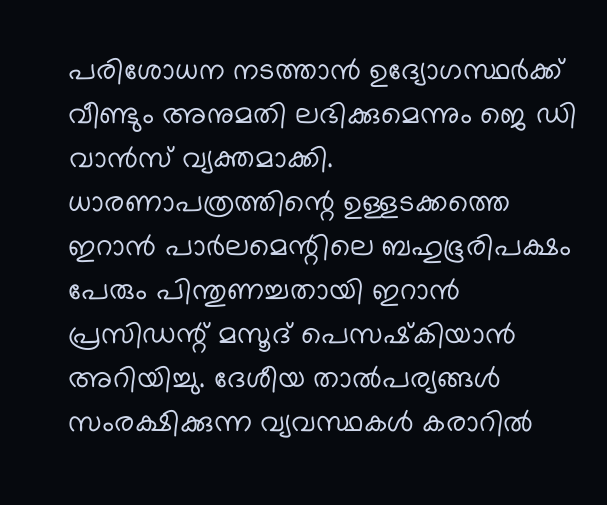പരിശോധന നടത്താന്‍ ഉദ്യോഗസ്ഥര്‍ക്ക് വീണ്ടും അനുമതി ലഭിക്കുമെന്നും ജെ ഡി വാന്‍സ് വ്യക്തമാക്കി. ധാരണാപത്രത്തിന്റെ ഉള്ളടക്കത്തെ ഇറാന്‍ പാര്‍ലമെന്റിലെ ബഹുഭൂരിപക്ഷം പേരും പിന്തുണച്ചതായി ഇറാന്‍ പ്രസിഡന്റ് മസൂദ് പെസഷ്‌കിയാന്‍ അറിയിച്ചു. ദേശീയ താല്‍പര്യങ്ങള്‍ സംരക്ഷിക്കുന്ന വ്യവസ്ഥകള്‍ കരാറില്‍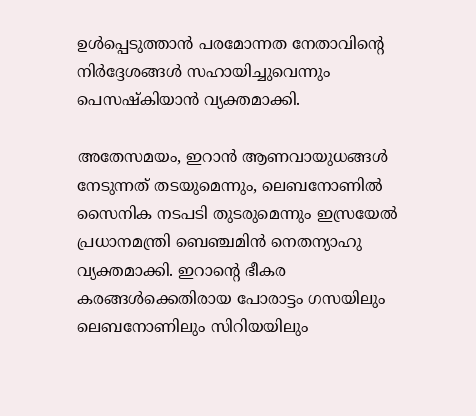ഉള്‍പ്പെടുത്താന്‍ പരമോന്നത നേതാവിന്റെ നിര്‍ദ്ദേശങ്ങള്‍ സഹായിച്ചുവെന്നും പെസഷ്‌കിയാന്‍ വ്യക്തമാക്കി.

അതേസമയം, ഇറാന്‍ ആണവായുധങ്ങള്‍ നേടുന്നത് തടയുമെന്നും, ലെബനോണില്‍ സൈനിക നടപടി തുടരുമെന്നും ഇസ്രയേല്‍ പ്രധാനമന്ത്രി ബെഞ്ചമിന്‍ നെതന്യാഹു വ്യക്തമാക്കി. ഇറാന്റെ ഭീകര കരങ്ങള്‍ക്കെതിരായ പോരാട്ടം ഗസയിലും ലെബനോണിലും സിറിയയിലും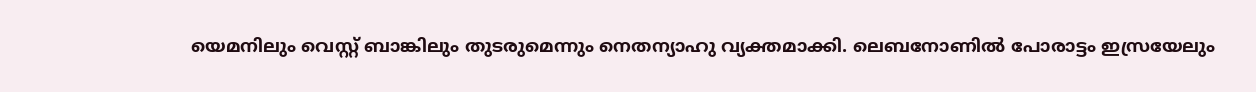യെമനിലും വെസ്റ്റ് ബാങ്കിലും തുടരുമെന്നും നെതന്യാഹു വ്യക്തമാക്കി. ലെബനോണില്‍ പോരാട്ടം ഇസ്രയേലും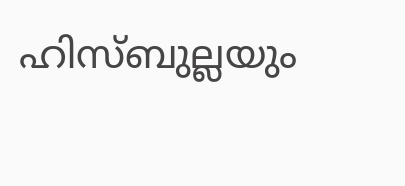ഹിസ്ബുല്ലയും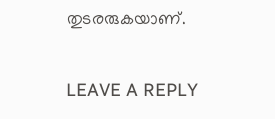തുടരരുകയാണ്.

LEAVE A REPLY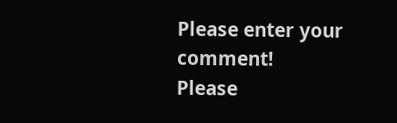Please enter your comment!
Please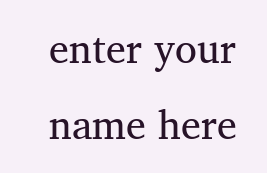enter your name here